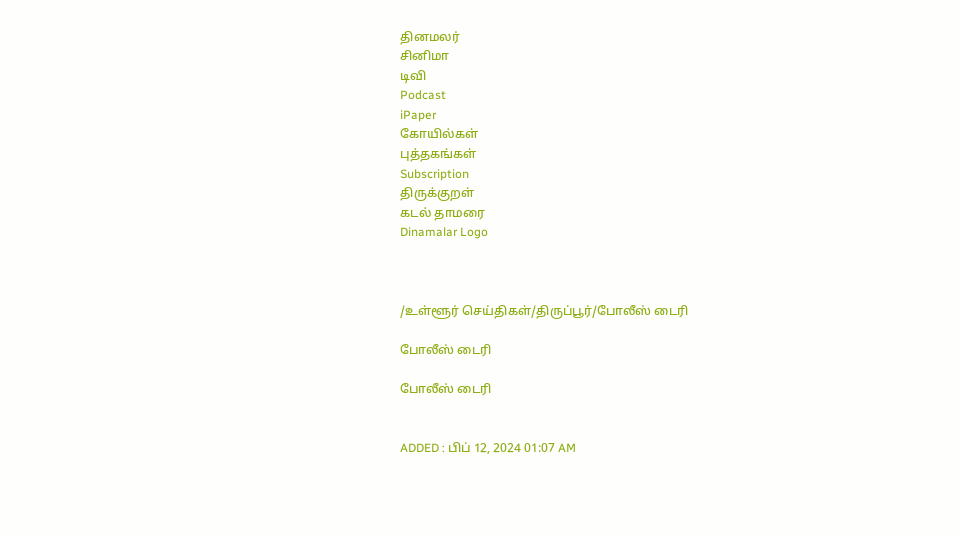தினமலர்
சினிமா
டிவி
Podcast
iPaper
கோயில்கள்
புத்தகங்கள்
Subscription
திருக்குறள்
கடல் தாமரை
Dinamalar Logo



/உள்ளூர் செய்திகள்/திருப்பூர்/போலீஸ் டைரி

போலீஸ் டைரி

போலீஸ் டைரி


ADDED : பிப் 12, 2024 01:07 AM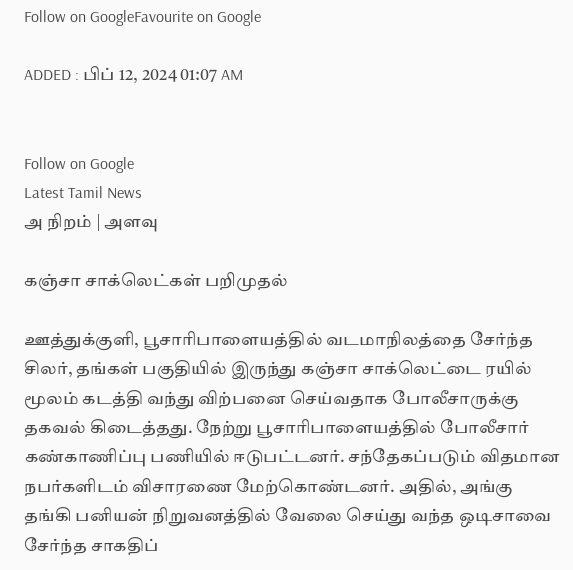Follow on GoogleFavourite on Google

ADDED : பிப் 12, 2024 01:07 AM


Follow on Google
Latest Tamil News
அ நிறம் | அளவு

கஞ்சா சாக்லெட்கள் பறிமுதல்

ஊத்துக்குளி, பூசாரிபாளையத்தில் வடமாநிலத்தை சேர்ந்த சிலர், தங்கள் பகுதியில் இருந்து கஞ்சா சாக்லெட்டை ரயில் மூலம் கடத்தி வந்து விற்பனை செய்வதாக போலீசாருக்கு தகவல் கிடைத்தது. நேற்று பூசாரிபாளையத்தில் போலீசார் கண்காணிப்பு பணியில் ஈடுபட்டனர். சந்தேகப்படும் விதமான நபர்களிடம் விசாரணை மேற்கொண்டனர். அதில், அங்கு தங்கி பனியன் நிறுவனத்தில் வேலை செய்து வந்த ஒடிசாவை சேர்ந்த சாகதிப்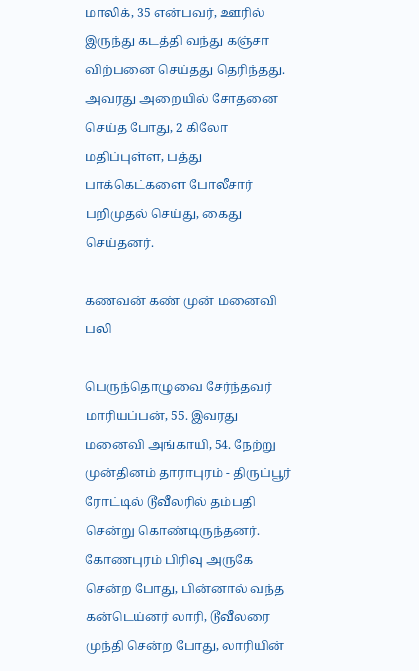மாலிக், 35 என்பவர், ஊரில் இருந்து கடத்தி வந்து கஞ்சா விற்பனை செய்தது தெரிந்தது. அவரது அறையில் சோதனை செய்த போது, 2 கிலோ மதிப்புள்ள, பத்து பாக்கெட்களை போலீசார் பறிமுதல் செய்து, கைது செய்தனர்.

கணவன் கண் முன் மனைவி பலி

பெருந்தொழுவை சேர்ந்தவர் மாரியப்பன், 55. இவரது மனைவி அங்காயி, 54. நேற்று முன்தினம் தாராபுரம் - திருப்பூர் ரோட்டில் டூவீலரில் தம்பதி சென்று கொண்டிருந்தனர். கோணபுரம் பிரிவு அருகே சென்ற போது, பின்னால் வந்த கன்டெய்னர் லாரி, டூவீலரை முந்தி சென்ற போது, லாரியின்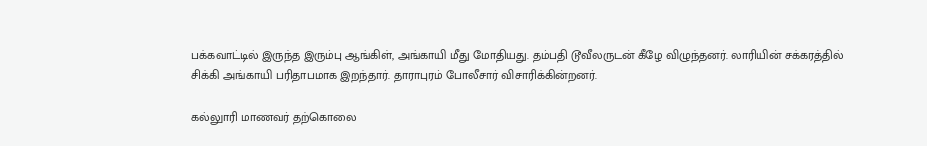பக்கவாட்டில் இருந்த இரும்பு ஆங்கிள், அங்காயி மீது மோதியது. தம்பதி டூவீலருடன் கீழே விழுந்தனர். லாரியின் சக்கரத்தில் சிக்கி அங்காயி பரிதாபமாக இறந்தார். தாராபுரம் போலீசார் விசாரிக்கின்றனர்.

கல்லுாரி மாணவர் தற்கொலை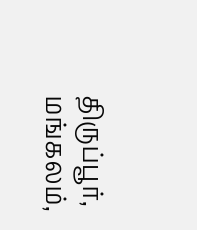திருப்பூர், மங்கலம்,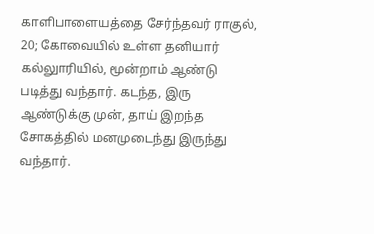காளிபாளையத்தை சேர்ந்தவர் ராகுல், 20; கோவையில் உள்ள தனியார் கல்லுாரியில், மூன்றாம் ஆண்டு படித்து வந்தார். கடந்த, இரு ஆண்டுக்கு முன், தாய் இறந்த சோகத்தில் மனமுடைந்து இருந்து வந்தார்.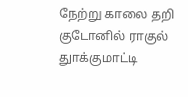நேற்று காலை தறி குடோனில் ராகுல் துாக்குமாட்டி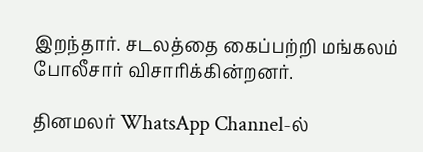இறந்தார். சடலத்தை கைப்பற்றி மங்கலம் போலீசார் விசாரிக்கின்றனர்.

தினமலர் WhatsApp Channel-ல்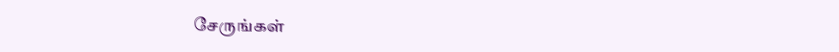சேருங்கள்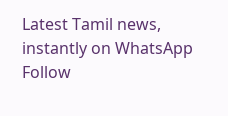Latest Tamil news, instantly on WhatsApp
Follow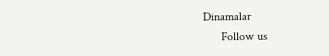Dinamalar
      Follow us